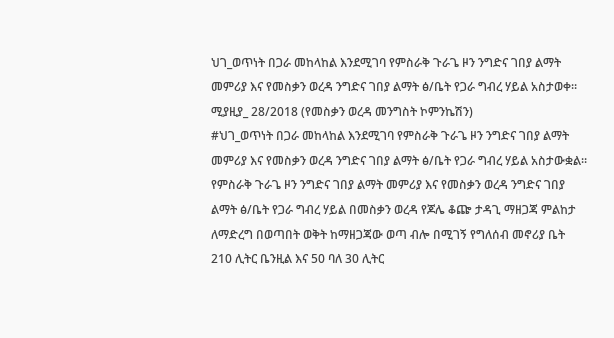ህገ_ወጥነት በጋራ መከላከል እንደሚገባ የምስራቅ ጉራጌ ዞን ንግድና ገበያ ልማት መምሪያ እና የመስቃን ወረዳ ንግድና ገበያ ልማት ፅ/ቤት የጋራ ግብረ ሃይል አስታወቀ።
ሚያዚያ_ 28/2018 (የመስቃን ወረዳ መንግስት ኮምንኬሽን)
#ህገ_ወጥነት በጋራ መከላከል እንደሚገባ የምስራቅ ጉራጌ ዞን ንግድና ገበያ ልማት መምሪያ እና የመስቃን ወረዳ ንግድና ገበያ ልማት ፅ/ቤት የጋራ ግብረ ሃይል አስታውቋል።
የምስራቅ ጉራጌ ዞን ንግድና ገበያ ልማት መምሪያ እና የመስቃን ወረዳ ንግድና ገበያ ልማት ፅ/ቤት የጋራ ግብረ ሃይል በመስቃን ወረዳ የጆሌ ቆጬ ታዳጊ ማዘጋጃ ምልከታ ለማድረግ በወጣበት ወቅት ከማዘጋጃው ወጣ ብሎ በሚገኝ የግለሰብ መኖሪያ ቤት 210 ሊትር ቤንዚል እና 50 ባለ 30 ሊትር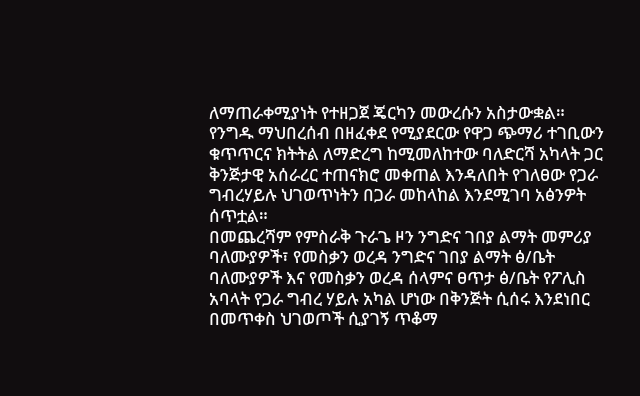ለማጠራቀሚያነት የተዘጋጀ ጄርካን መውረሱን አስታውቋል።
የንግዱ ማህበረሰብ በዘፈቀደ የሚያደርው የዋጋ ጭማሪ ተገቢውን ቁጥጥርና ክትትል ለማድረግ ከሚመለከተው ባለድርሻ አካላት ጋር ቅንጅታዊ አሰራረር ተጠናክሮ መቀጠል እንዳለበት የገለፀው የጋራ ግብረሃይሉ ህገወጥነትን በጋራ መከላከል እንደሚገባ አፅንዎት ሰጥቷል።
በመጨረሻም የምስራቅ ጉራጌ ዞን ንግድና ገበያ ልማት መምሪያ ባለሙያዎች፣ የመስቃን ወረዳ ንግድና ገበያ ልማት ፅ/ቤት ባለሙያዎች እና የመስቃን ወረዳ ሰላምና ፀጥታ ፅ/ቤት የፖሊስ አባላት የጋራ ግብረ ሃይሉ አካል ሆነው በቅንጅት ሲሰሩ እንደነበር በመጥቀስ ህገወጦች ሲያገኝ ጥቆማ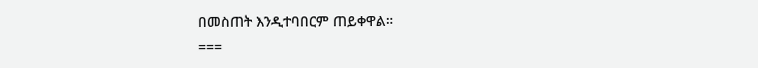በመስጠት እንዲተባበርም ጠይቀዋል።
===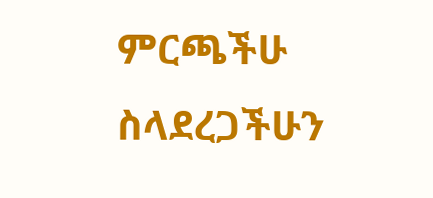ምርጫችሁ ስላደረጋችሁን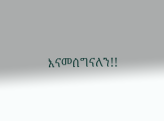እናመሰግናለን!!